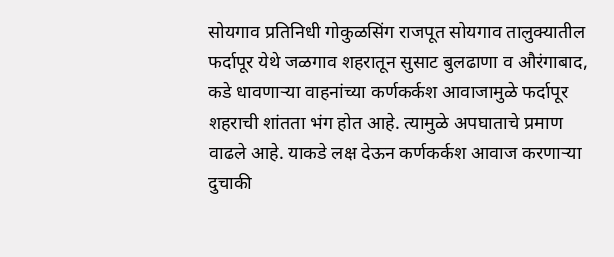सोयगाव प्रतिनिधी गोकुळसिंग राजपूत सोयगाव तालुक्यातील फर्दापूर येथे जळगाव शहरातून सुसाट बुलढाणा व औरंगाबाद, कडे धावणाऱ्या वाहनांच्या कर्णकर्कश आवाजामुळे फर्दापूर शहराची शांतता भंग होत आहे. त्यामुळे अपघाताचे प्रमाण वाढले आहे. याकडे लक्ष देऊन कर्णकर्कश आवाज करणाऱ्या दुचाकी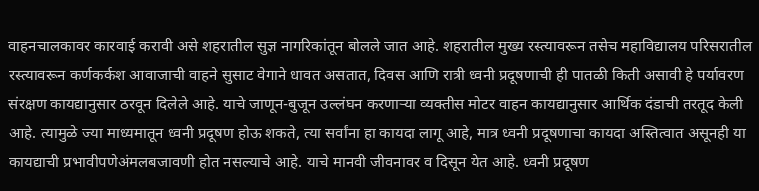वाहनचालकावर कारवाई करावी असे शहरातील सुज्ञ नागरिकांतून बोलले जात आहे. शहरातील मुख्य रस्त्यावरून तसेच महाविद्यालय परिसरातील रस्त्यावरून कर्णकर्कश आवाजाची वाहने सुसाट वेगाने धावत असतात, दिवस आणि रात्री ध्वनी प्रदूषणाची ही पातळी किती असावी हे पर्यावरण संरक्षण कायद्यानुसार ठरवून दिलेले आहे. याचे जाणून-बुजून उल्लंघन करणाऱ्या व्यक्तीस मोटर वाहन कायद्यानुसार आर्थिक दंडाची तरतूद केली आहे. त्यामुळे ज्या माध्यमातून ध्वनी प्रदूषण होऊ शकते, त्या सर्वांना हा कायदा लागू आहे, मात्र ध्वनी प्रदूषणाचा कायदा अस्तित्वात असूनही या कायद्याची प्रभावीपणेअंमलबजावणी होत नसल्याचे आहे. याचे मानवी जीवनावर व दिसून येत आहे. ध्वनी प्रदूषण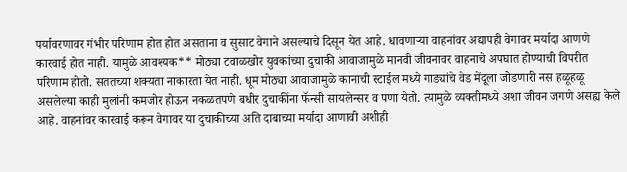पर्यावरणावर गंभीर परिणाम होत होत असताना व सुसाट वेगाने असल्याचे दिसून येत आहे. धावणाऱ्या वाहनांवर अद्यापही वेगावर मर्यादा आणणे कारवाई होत नाही. यामुळे आवश्यक** मोठ्या टवाळखोर युवकांच्या दुचाकी आवाजामुळे मानवी जीवनावर वाहनाचे अपघात होण्याची विपरीत परिणाम होतो. सततच्या शक्यता नाकारता येत नाही. धूम मोठ्या आवाजामुळे कानाची स्टाईल मध्ये गाड्यांचे वेड मेंदूला जोडणारी नस हळूहळू असलेल्या काही मुलांनी कमजोर होऊन नकळतपणे बधीर दुचाकींना फॅन्सी सायलेन्सर व पणा येतो. त्यामुळे व्यक्तीमध्ये अशा जीवन जगणे असह्य केले आहे. वाहनांवर कारवाई करून वेगावर या दुचाकीच्या अति दाबाच्या मर्यादा आणावी अशीही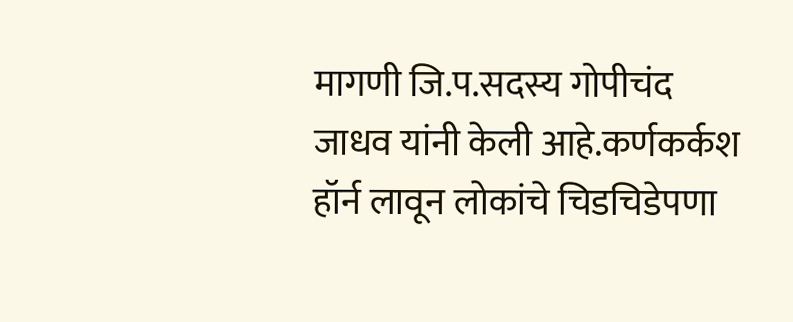मागणी जि.प.सदस्य गोपीचंद जाधव यांनी केली आहे.कर्णकर्कश हॉर्न लावून लोकांचे चिडचिडेपणा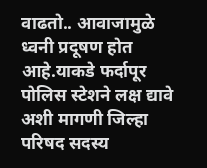वाढतो.. आवाजामुळे ध्वनी प्रदूषण होत आहे.याकडे फर्दापूर पोलिस स्टेशने लक्ष द्यावे अशी मागणी जिल्हा परिषद सदस्य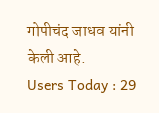गोपीचंद जाधव यांनी केली आहे.
Users Today : 29